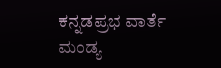ಕನ್ನಡಪ್ರಭ ವಾರ್ತೆ ಮಂಡ್ಯ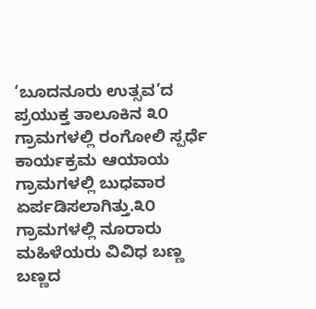‘ಬೂದನೂರು ಉತ್ಸವ’ದ ಪ್ರಯುಕ್ತ ತಾಲೂಕಿನ ೩೦ ಗ್ರಾಮಗಳಲ್ಲಿ ರಂಗೋಲಿ ಸ್ಪರ್ಧೆ ಕಾರ್ಯಕ್ರಮ ಆಯಾಯ ಗ್ರಾಮಗಳಲ್ಲಿ ಬುಧವಾರ ಏರ್ಪಡಿಸಲಾಗಿತ್ತು.೩೦ ಗ್ರಾಮಗಳಲ್ಲಿ ನೂರಾರು ಮಹಿಳೆಯರು ವಿವಿಧ ಬಣ್ಣ ಬಣ್ಣದ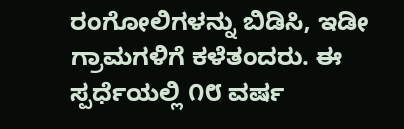ರಂಗೋಲಿಗಳನ್ನು ಬಿಡಿಸಿ, ಇಡೀ ಗ್ರಾಮಗಳಿಗೆ ಕಳೆತಂದರು. ಈ ಸ್ಪರ್ಧೆಯಲ್ಲಿ ೧೮ ವರ್ಷ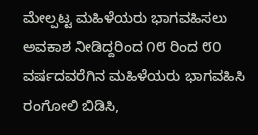ಮೇಲ್ಪಟ್ಟ ಮಹಿಳೆಯರು ಭಾಗವಹಿಸಲು ಅವಕಾಶ ನೀಡಿದ್ದರಿಂದ ೧೮ ರಿಂದ ೮೦ ವರ್ಷದವರೆಗಿನ ಮಹಿಳೆಯರು ಭಾಗವಹಿಸಿ ರಂಗೋಲಿ ಬಿಡಿಸಿ,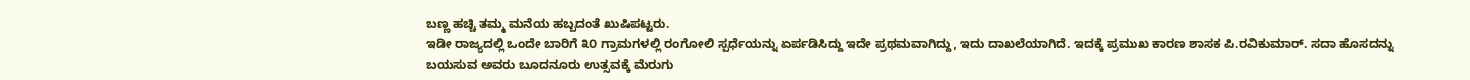ಬಣ್ಣ ಹಚ್ಚಿ ತಮ್ಮ ಮನೆಯ ಹಬ್ಬದಂತೆ ಖುಷಿಪಟ್ಟರು.
ಇಡೀ ರಾಜ್ಯದಲ್ಲಿ ಒಂದೇ ಬಾರಿಗೆ ೩೦ ಗ್ರಾಮಗಳಲ್ಲಿ ರಂಗೋಲಿ ಸ್ಪರ್ಧೆಯನ್ನು ಏರ್ಪಡಿಸಿದ್ದು ಇದೇ ಪ್ರಥಮವಾಗಿದ್ದು, ಇದು ದಾಖಲೆಯಾಗಿದೆ. ಇದಕ್ಕೆ ಪ್ರಮುಖ ಕಾರಣ ಶಾಸಕ ಪಿ.ರವಿಕುಮಾರ್. ಸದಾ ಹೊಸದನ್ನು ಬಯಸುವ ಅವರು ಬೂದನೂರು ಉತ್ಸವಕ್ಕೆ ಮೆರುಗು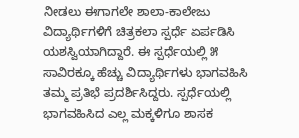ನೀಡಲು ಈಗಾಗಲೇ ಶಾಲಾ-ಕಾಲೇಜು ವಿದ್ಯಾರ್ಥಿಗಳಿಗೆ ಚಿತ್ರಕಲಾ ಸ್ಪರ್ಧೆ ಏರ್ಪಡಿಸಿ ಯಶಸ್ವಿಯಾಗಿದ್ದಾರೆ. ಈ ಸ್ಪರ್ಧೆಯಲ್ಲಿ ೫ ಸಾವಿರಕ್ಕೂ ಹೆಚ್ಚು ವಿದ್ಯಾರ್ಥಿಗಳು ಭಾಗವಹಿಸಿ ತಮ್ಮ ಪ್ರತಿಭೆ ಪ್ರದರ್ಶಿಸಿದ್ದರು. ಸ್ಪರ್ಧೆಯಲ್ಲಿ ಭಾಗವಹಿಸಿದ ಎಲ್ಲ ಮಕ್ಕಳಿಗೂ ಶಾಸಕ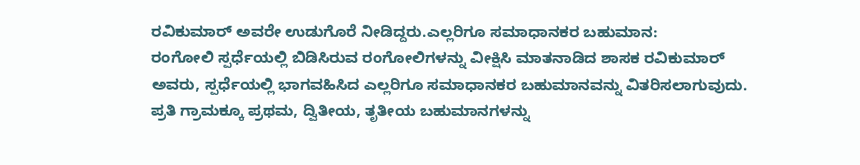ರವಿಕುಮಾರ್ ಅವರೇ ಉಡುಗೊರೆ ನೀಡಿದ್ದರು.ಎಲ್ಲರಿಗೂ ಸಮಾಧಾನಕರ ಬಹುಮಾನ:
ರಂಗೋಲಿ ಸ್ಪರ್ಧೆಯಲ್ಲಿ ಬಿಡಿಸಿರುವ ರಂಗೋಲಿಗಳನ್ನು ವೀಕ್ಷಿಸಿ ಮಾತನಾಡಿದ ಶಾಸಕ ರವಿಕುಮಾರ್ ಅವರು, ಸ್ಪರ್ಧೆಯಲ್ಲಿ ಭಾಗವಹಿಸಿದ ಎಲ್ಲರಿಗೂ ಸಮಾಧಾನಕರ ಬಹುಮಾನವನ್ನು ವಿತರಿಸಲಾಗುವುದು. ಪ್ರತಿ ಗ್ರಾಮಕ್ಕೂ ಪ್ರಥಮ, ದ್ವಿತೀಯ, ತೃತೀಯ ಬಹುಮಾನಗಳನ್ನು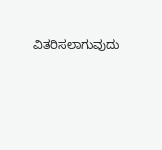ವಿತರಿಸಲಾಗುವುದು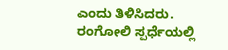ಎಂದು ತಿಳಿಸಿದರು.
ರಂಗೋಲಿ ಸ್ಪರ್ಧೆಯಲ್ಲಿ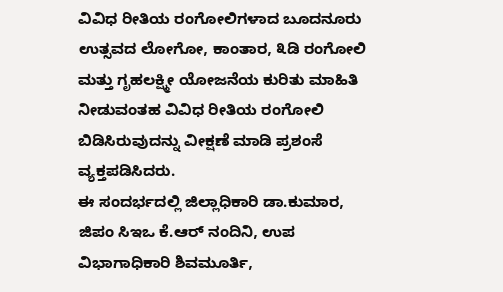ವಿವಿಧ ರೀತಿಯ ರಂಗೋಲಿಗಳಾದ ಬೂದನೂರು ಉತ್ಸವದ ಲೋಗೋ, ಕಾಂತಾರ, ೩ಡಿ ರಂಗೋಲಿ ಮತ್ತು ಗೃಹಲಕ್ಷ್ಮೀ ಯೋಜನೆಯ ಕುರಿತು ಮಾಹಿತಿ ನೀಡುವಂತಹ ವಿವಿಧ ರೀತಿಯ ರಂಗೋಲಿ ಬಿಡಿಸಿರುವುದನ್ನು ವೀಕ್ಷಣೆ ಮಾಡಿ ಪ್ರಶಂಸೆ ವ್ಯಕ್ತಪಡಿಸಿದರು.
ಈ ಸಂದರ್ಭದಲ್ಲಿ ಜಿಲ್ಲಾಧಿಕಾರಿ ಡಾ.ಕುಮಾರ, ಜಿಪಂ ಸಿಇಒ ಕೆ.ಆರ್ ನಂದಿನಿ, ಉಪ ವಿಭಾಗಾಧಿಕಾರಿ ಶಿವಮೂರ್ತಿ,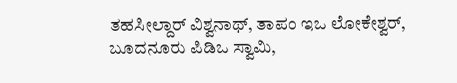ತಹಸೀಲ್ದಾರ್ ವಿಶ್ವನಾಥ್, ತಾಪಂ ಇಒ ಲೋಕೇಶ್ವರ್, ಬೂದನೂರು ಪಿಡಿಒ ಸ್ವಾಮಿ,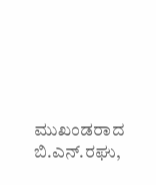ಮುಖಂಡರಾದ ಬಿ.ಎನ್.ರಘು,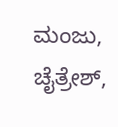ಮಂಜು, ಚೈತ್ರೇಶ್,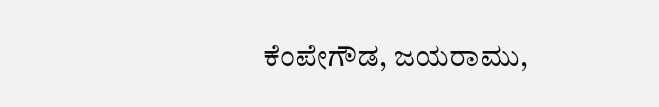ಕೆಂಪೇಗೌಡ, ಜಯರಾಮು,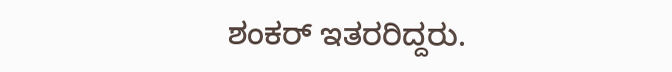ಶಂಕರ್ ಇತರರಿದ್ದರು.